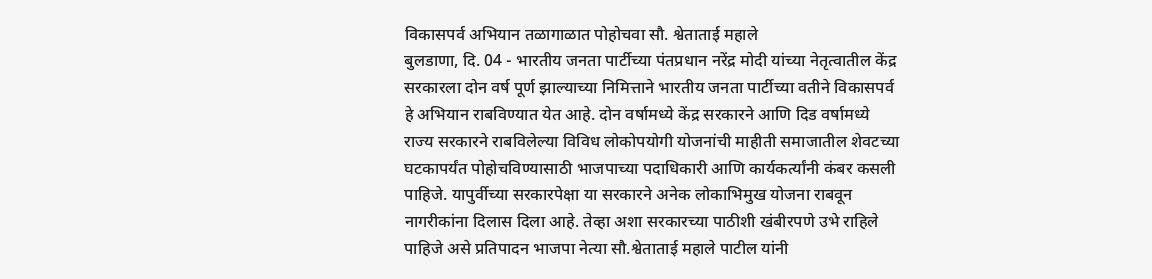विकासपर्व अभियान तळागाळात पोहोचवा सौ. श्वेताताई महाले
बुलडाणा, दि. 04 - भारतीय जनता पार्टीच्या पंतप्रधान नरेंद्र मोदी यांच्या नेतृत्वातील केंद्र सरकारला दोन वर्ष पूर्ण झाल्याच्या निमित्ताने भारतीय जनता पार्टीच्या वतीने विकासपर्व हे अभियान राबविण्यात येत आहे. दोन वर्षामध्ये केंद्र सरकारने आणि दिड वर्षामध्ये राज्य सरकारने राबविलेल्या विविध लोकोपयोगी योजनांची माहीती समाजातील शेवटच्या घटकापर्यंत पोहोचविण्यासाठी भाजपाच्या पदाधिकारी आणि कार्यकर्त्यांनी कंबर कसली पाहिजे. यापुर्वीच्या सरकारपेक्षा या सरकारने अनेक लोकाभिमुख योजना राबवून नागरीकांना दिलास दिला आहे. तेव्हा अशा सरकारच्या पाठीशी खंबीरपणे उभे राहिले पाहिजे असे प्रतिपादन भाजपा नेत्या सौ.श्वेताताई महाले पाटील यांनी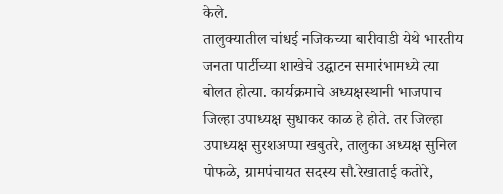केले.
तालुक्यातील चांधई नजिकच्या बारीवाडी येथे भारतीय जनता पार्टीच्या शाखेचे उद्घाटन समारंभामध्ये त्या बोलत होत्या. कार्यक्रमाचे अध्यक्षस्थानी भाजपाच जिल्हा उपाध्यक्ष सुधाकर काळ हे होते. तर जिल्हा उपाध्यक्ष सुरशअप्पा खबुतरे, तालुका अध्यक्ष सुनिल पोफळे, ग्रामपंचायत सदस्य सौ.रेखाताई कतोरे,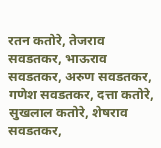रतन कतोरे, तेजराव सवडतकर, भाऊराव सवडतकर, अरुण सवडतकर, गणेश सवडतकर, दत्ता कतोरे, सुखलाल कतोरे, शेषराव सवडतकर,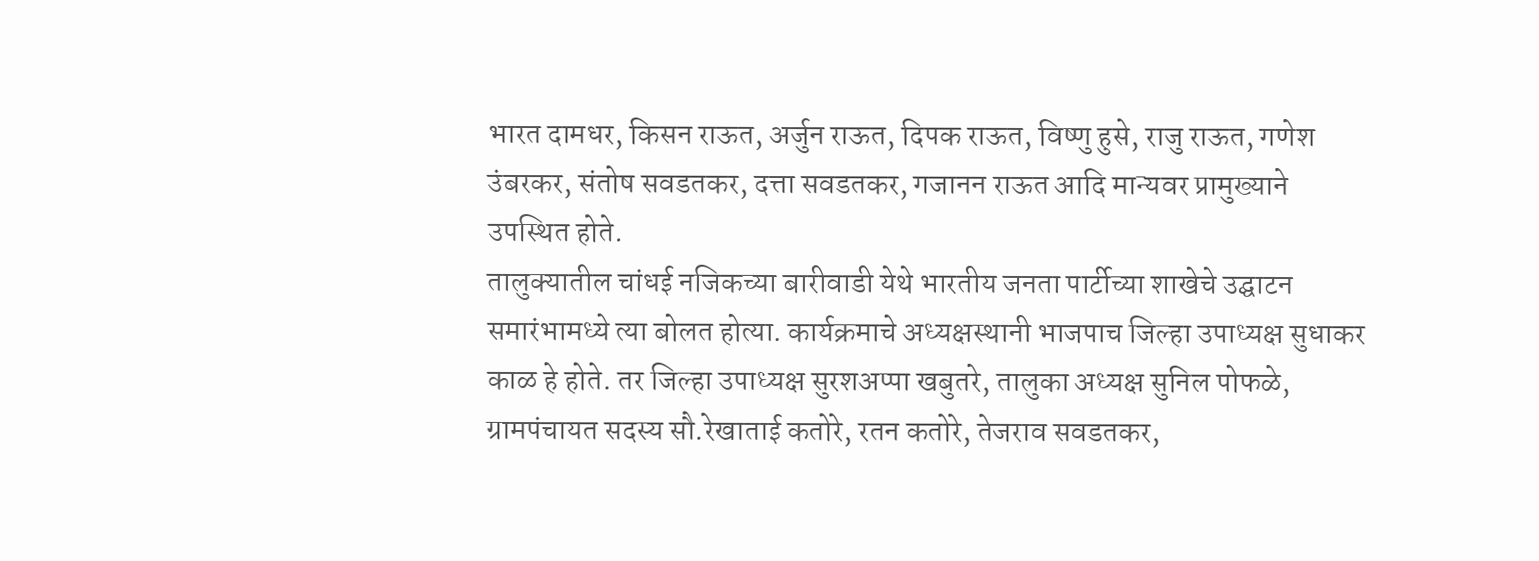भारत दामधर, किसन राऊत, अर्जुन राऊत, दिपक राऊत, विष्णु हुसे, राजु राऊत, गणेश उंबरकर, संतोष सवडतकर, दत्ता सवडतकर, गजानन राऊत आदि मान्यवर प्रामुख्याने उपस्थित होते.
तालुक्यातील चांधई नजिकच्या बारीवाडी येथे भारतीय जनता पार्टीच्या शाखेचे उद्घाटन समारंभामध्ये त्या बोलत होत्या. कार्यक्रमाचे अध्यक्षस्थानी भाजपाच जिल्हा उपाध्यक्ष सुधाकर काळ हे होते. तर जिल्हा उपाध्यक्ष सुरशअप्पा खबुतरे, तालुका अध्यक्ष सुनिल पोफळे, ग्रामपंचायत सदस्य सौ.रेखाताई कतोरे, रतन कतोरे, तेजराव सवडतकर,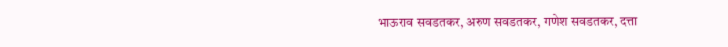भाऊराव सवडतकर, अरुण सवडतकर, गणेश सवडतकर, दत्ता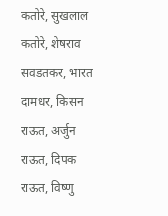कतोरे, सुखलाल कतोरे, शेषराव सवडतकर, भारत दामधर, किसन राऊत, अर्जुन राऊत, दिपक राऊत, विष्णु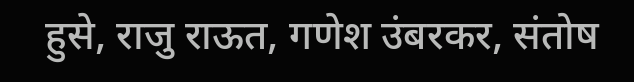हुसे, राजु राऊत, गणेश उंबरकर, संतोष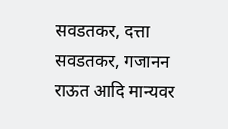सवडतकर, दत्ता सवडतकर, गजानन राऊत आदि मान्यवर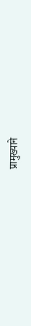प्रामुख्याने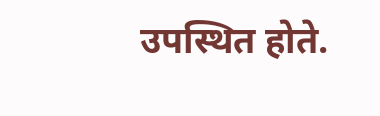उपस्थित होते.